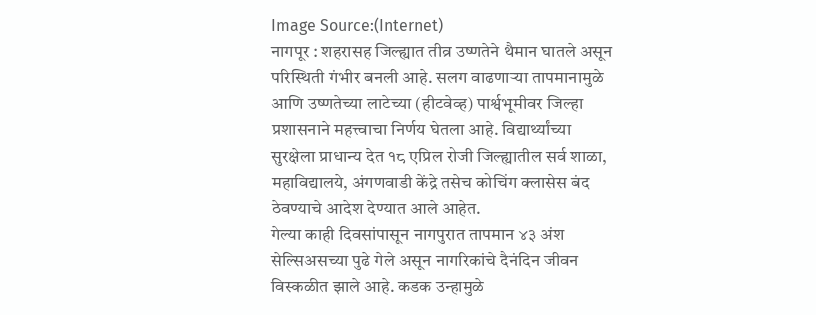Image Source:(Internet)
नागपूर : शहरासह जिल्ह्यात तीव्र उष्णतेने थैमान घातले असून परिस्थिती गंभीर बनली आहे. सलग वाढणाऱ्या तापमानामुळे आणि उष्णतेच्या लाटेच्या (हीटवेव्ह) पार्श्वभूमीवर जिल्हा प्रशासनाने महत्त्वाचा निर्णय घेतला आहे. विद्यार्थ्यांच्या सुरक्षेला प्राधान्य देत १८ एप्रिल रोजी जिल्ह्यातील सर्व शाळा, महाविद्यालये, अंगणवाडी केंद्रे तसेच कोचिंग क्लासेस बंद ठेवण्याचे आदेश देण्यात आले आहेत.
गेल्या काही दिवसांपासून नागपुरात तापमान ४३ अंश सेल्सिअसच्या पुढे गेले असून नागरिकांचे दैनंदिन जीवन विस्कळीत झाले आहे. कडक उन्हामुळे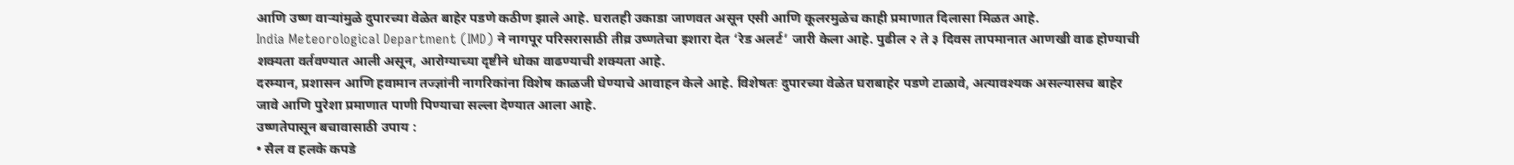आणि उष्ण वाऱ्यांमुळे दुपारच्या वेळेत बाहेर पडणे कठीण झाले आहे. घरातही उकाडा जाणवत असून एसी आणि कूलरमुळेच काही प्रमाणात दिलासा मिळत आहे.
India Meteorological Department (IMD) ने नागपूर परिसरासाठी तीव्र उष्णतेचा इशारा देत ‘रेड अलर्ट’ जारी केला आहे. पुढील २ ते ३ दिवस तापमानात आणखी वाढ होण्याची शक्यता वर्तवण्यात आली असून, आरोग्याच्या दृष्टीने धोका वाढण्याची शक्यता आहे.
दरम्यान, प्रशासन आणि हवामान तज्ज्ञांनी नागरिकांना विशेष काळजी घेण्याचे आवाहन केले आहे. विशेषतः दुपारच्या वेळेत घराबाहेर पडणे टाळावे, अत्यावश्यक असल्यासच बाहेर जावे आणि पुरेशा प्रमाणात पाणी पिण्याचा सल्ला देण्यात आला आहे.
उष्णतेपासून बचावासाठी उपाय :
• सैल व हलके कपडे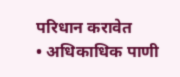परिधान करावेत
• अधिकाधिक पाणी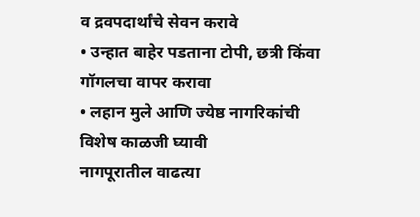व द्रवपदार्थांचे सेवन करावे
• उन्हात बाहेर पडताना टोपी, छत्री किंवा गॉगलचा वापर करावा
• लहान मुले आणि ज्येष्ठ नागरिकांची विशेष काळजी घ्यावी
नागपूरातील वाढत्या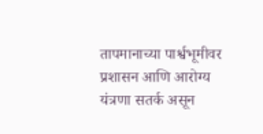तापमानाच्या पार्श्वभूमीवर प्रशासन आणि आरोग्य यंत्रणा सतर्क असून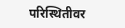परिस्थितीवर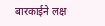बारकाईने लक्ष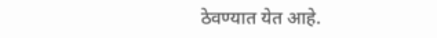ठेवण्यात येत आहे.